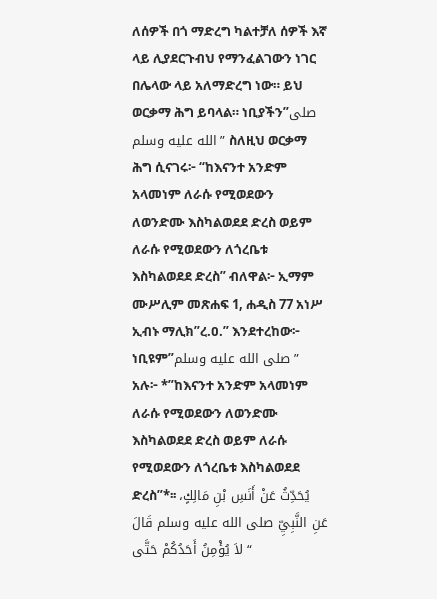ለሰዎች በጎ ማድረግ ካልተቻለ ሰዎች እኛ ላይ ሊያደርጉብህ የማንፈልገውን ነገር በሌላው ላይ አለማድረግ ነው። ይህ ወርቃማ ሕግ ይባላል። ነቢያችን”صلى الله عليه وسلم” ስለዚህ ወርቃማ ሕግ ሲናገሩ፦ “ከእናንተ አንድም አላመነም ለራሱ የሚወደውን ለወንድሙ እስካልወደደ ድረስ ወይም ለራሱ የሚወደውን ለጎረቤቱ እስካልወደደ ድረስ” ብለዋል፦ ኢማም ሙሥሊም መጽሐፍ 1, ሐዲስ 77 አነሥ ኢብኑ ማሊክ”ረ.ዐ.” እንደተረከው፦ ነቢዩም”صلى الله عليه وسلم” አሉ፦ *”ከእናንተ አንድም አላመነም ለራሱ የሚወደውን ለወንድሙ እስካልወደደ ድረስ ወይም ለራሱ የሚወደውን ለጎረቤቱ እስካልወደደ ድረስ”*፡፡ يُحَدِّثُ عَنْ أَنَسِ بْنِ مَالِكٍ، عَنِ النَّبِيِّ صلى الله عليه وسلم قَالَ “ لاَ يُؤْمِنُ أَحَدُكُمْ حَتَّى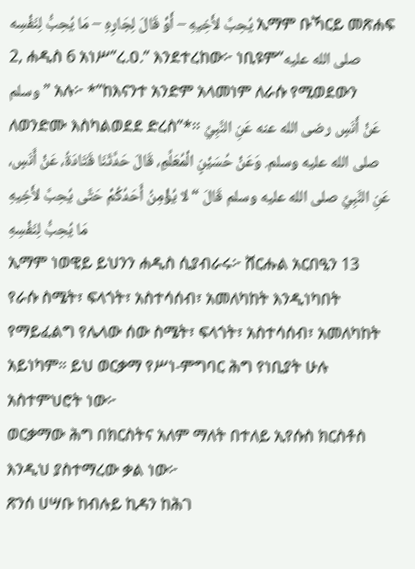يُحِبَّ لأَخِيهِ – أَوْ قَالَ لِجَارِهِ – مَا يُحِبُّ لِنَفْسِه ኢማም ቡኻርይ መጽሐፍ 2, ሐዲስ 6 አነሥ”ረ.ዐ.” እንደተረከው፦ ነቢዩም”صلى الله عليه وسلم” አሉ፦ *”ከእናንተ አንድም አላመነም ለራሱ የሚወደውን ለወንድሙ እስካልወደደ ድረስ”*፡፡ عَنْ أَنَسٍ رضى الله عنه عَنِ النَّبِيِّ صلى الله عليه وسلم. وَعَنْ حُسَيْنٍ الْمُعَلِّمِ، قَالَ حَدَّثَنَا قَتَادَةُ، عَنْ أَنَسٍ، عَنِ النَّبِيِّ صلى الله عليه وسلم قَالَ “ لا يُؤْمِنُ أَحَدُكُمْ حَتَّى يُحِبَّ لأَخِيهِ مَا يُحِبُّ لِنَفْسِهِ
ኢማም ነወዊይ ይህንን ሐዲስ ሲያብራሩ፦ ሸርሑል አርበዒን 13
የራሱ ስሜት፣ ፍላጎት፣ አስተሳሰብ፣ አመለካከት እንዲነካበት የማይፈልግ የሌላው ሰው ስሜት፣ ፍላጎት፣ አስተሳሰብ፣ አመለካከት አይነካም። ይህ ወርቃማ የሥነ-ምግባር ሕግ የነቢያት ሁሉ አስተምህሮት ነው፦
ወርቃማው ሕግ በክርስትና አለም ማለት በተለይ ኢየሱስ ክርስቶስ እንዲህ ያስተማረው ቃል ነው፦
ጽንሰ ሀሣቡ ከብሉይ ኪዳን ከሕገ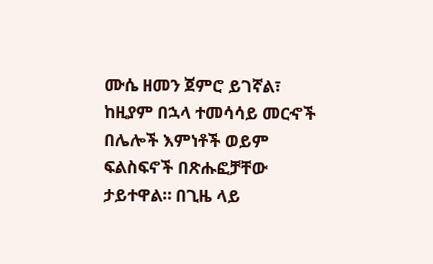ሙሴ ዘመን ጀምሮ ይገኛል፣ ከዚያም በኋላ ተመሳሳይ መርኆች በሌሎች እምነቶች ወይም ፍልስፍኖች በጽሑፎቻቸው ታይተዋል። በጊዜ ላይ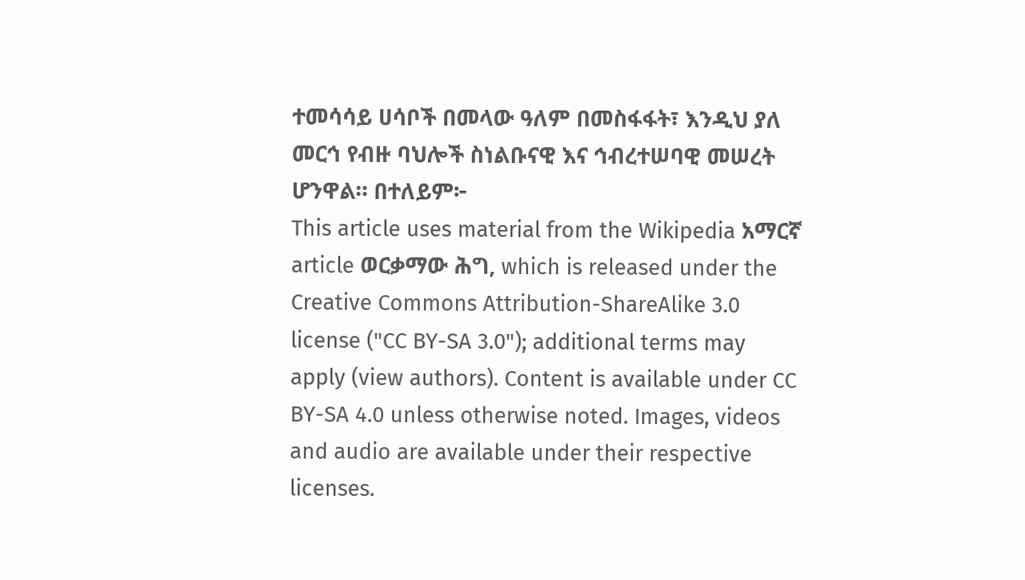ተመሳሳይ ሀሳቦች በመላው ዓለም በመስፋፋት፣ እንዲህ ያለ መርኅ የብዙ ባህሎች ስነልቡናዊ እና ኅብረተሠባዊ መሠረት ሆንዋል። በተለይም፦
This article uses material from the Wikipedia አማርኛ article ወርቃማው ሕግ, which is released under the Creative Commons Attribution-ShareAlike 3.0 license ("CC BY-SA 3.0"); additional terms may apply (view authors). Content is available under CC BY-SA 4.0 unless otherwise noted. Images, videos and audio are available under their respective licenses.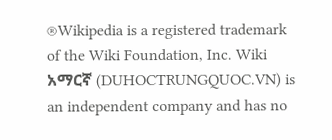®Wikipedia is a registered trademark of the Wiki Foundation, Inc. Wiki አማርኛ (DUHOCTRUNGQUOC.VN) is an independent company and has no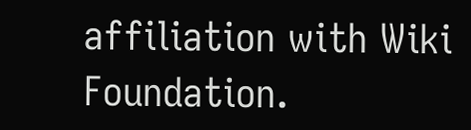affiliation with Wiki Foundation.